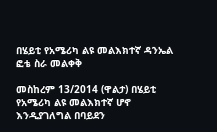በሄይቲ የአሜሪካ ልዩ መልእክተኛ ዳንኤል ፎቴ ስራ መልቀቅ

መስከረም 13/2014 (ዋልታ) በሄይቲ የአሜሪካ ልዩ መልእክተኛ ሆኖ እንዲያገለግል በባይደን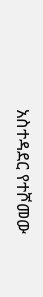አስተዳደር የተሾመው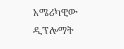አሜሪካዊው ዲፕሎማት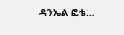ዳንኤል ፎቴ…